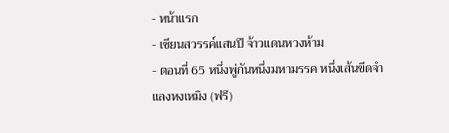- หน้าแรก
- เซียนสวรรค์แสนปี จ้าวแดนหวงห้าม
- ตอนที่ 65 หนึ่งพู่กันหนึ่งมหามรรค หนึ่งเส้นขีดจำแลงหงเหมิง (ฟรี)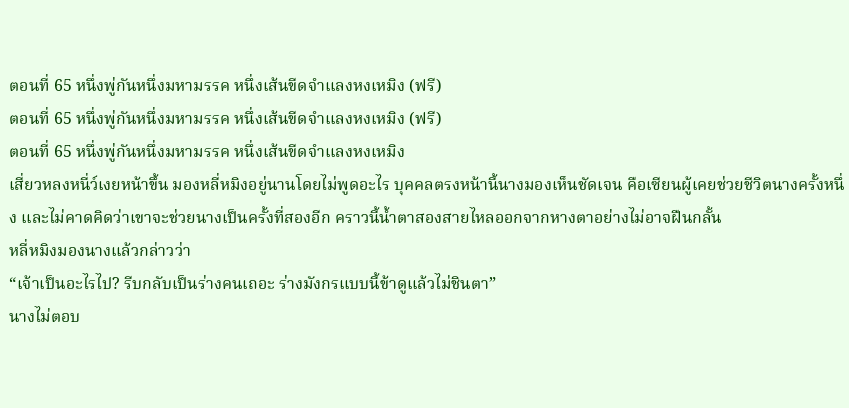ตอนที่ 65 หนึ่งพู่กันหนึ่งมหามรรค หนึ่งเส้นขีดจำแลงหงเหมิง (ฟรี)
ตอนที่ 65 หนึ่งพู่กันหนึ่งมหามรรค หนึ่งเส้นขีดจำแลงหงเหมิง (ฟรี)
ตอนที่ 65 หนึ่งพู่กันหนึ่งมหามรรค หนึ่งเส้นขีดจำแลงหงเหมิง
เสี่ยวหลงหนี่ว์เงยหน้าขึ้น มองหลี่หมิงอยู่นานโดยไม่พูดอะไร บุคคลตรงหน้านี้นางมองเห็นชัดเจน คือเซียนผู้เคยช่วยชีวิตนางครั้งหนึ่ง และไม่คาดคิดว่าเขาจะช่วยนางเป็นครั้งที่สองอีก คราวนี้น้ำตาสองสายไหลออกจากหางตาอย่างไม่อาจฝืนกลั้น
หลี่หมิงมองนางแล้วกล่าวว่า
“เจ้าเป็นอะไรไป? รีบกลับเป็นร่างคนเถอะ ร่างมังกรแบบนี้ข้าดูแล้วไม่ชินตา”
นางไม่ตอบ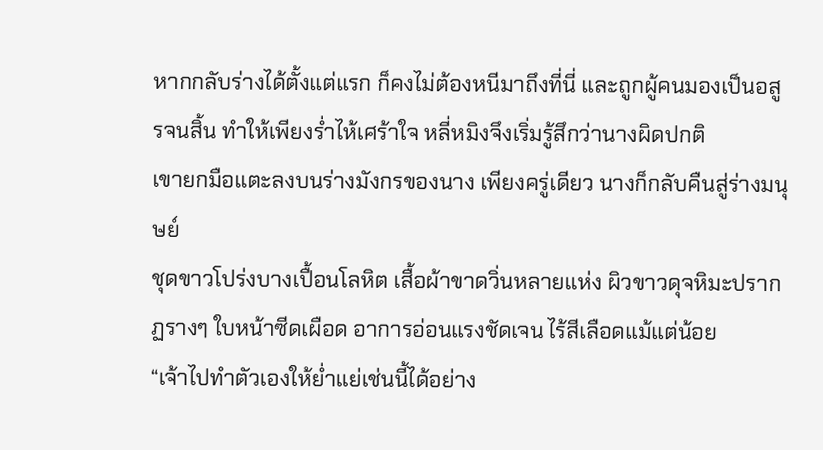หากกลับร่างได้ตั้งแต่แรก ก็คงไม่ต้องหนีมาถึงที่นี่ และถูกผู้คนมองเป็นอสูรจนสิ้น ทำให้เพียงร่ำไห้เศร้าใจ หลี่หมิงจึงเริ่มรู้สึกว่านางผิดปกติ
เขายกมือแตะลงบนร่างมังกรของนาง เพียงครู่เดียว นางก็กลับคืนสู่ร่างมนุษย์
ชุดขาวโปร่งบางเปื้อนโลหิต เสื้อผ้าขาดวิ่นหลายแห่ง ผิวขาวดุจหิมะปรากฏรางๆ ใบหน้าซีดเผือด อาการอ่อนแรงชัดเจน ไร้สีเลือดแม้แต่น้อย
“เจ้าไปทำตัวเองให้ย่ำแย่เช่นนี้ได้อย่าง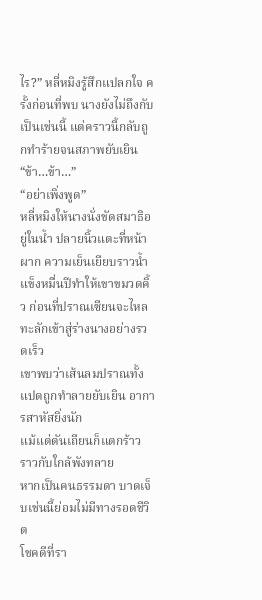ไร?” หลี่หมิงรู้สึกแปลกใจ ครั้งก่อนที่พบ นางยังไม่ถึงกับเป็นเช่นนี้ แต่คราวนี้กลับถูกทำร้ายจนสภาพยับเยิน
“ข้า…ข้า…”
“อย่าเพิ่งพูด”
หลี่หมิงให้นางนั่งขัดสมาธิอยู่ในน้ำ ปลายนิ้วแตะที่หน้าผาก ความเย็นเยียบราวน้ำแข็งหมื่นปีทำให้เขาขมวดคิ้ว ก่อนที่ปราณเซียนจะไหลทะลักเข้าสู่ร่างนางอย่างรวดเร็ว
เขาพบว่าเส้นลมปราณทั้งแปดถูกทำลายยับเยิน อาการสาหัสยิ่งนัก
แม้แต่ตันเถียนก็แตกร้าว ราวกับใกล้พังทลาย
หากเป็นคนธรรมดา บาดเจ็บเช่นนี้ย่อมไม่มีทางรอดชีวิต
โชคดีที่รา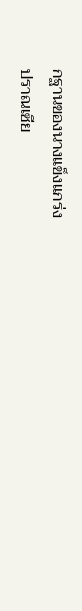กฐานของนางแข็งแกร่ง
ปราณเซีย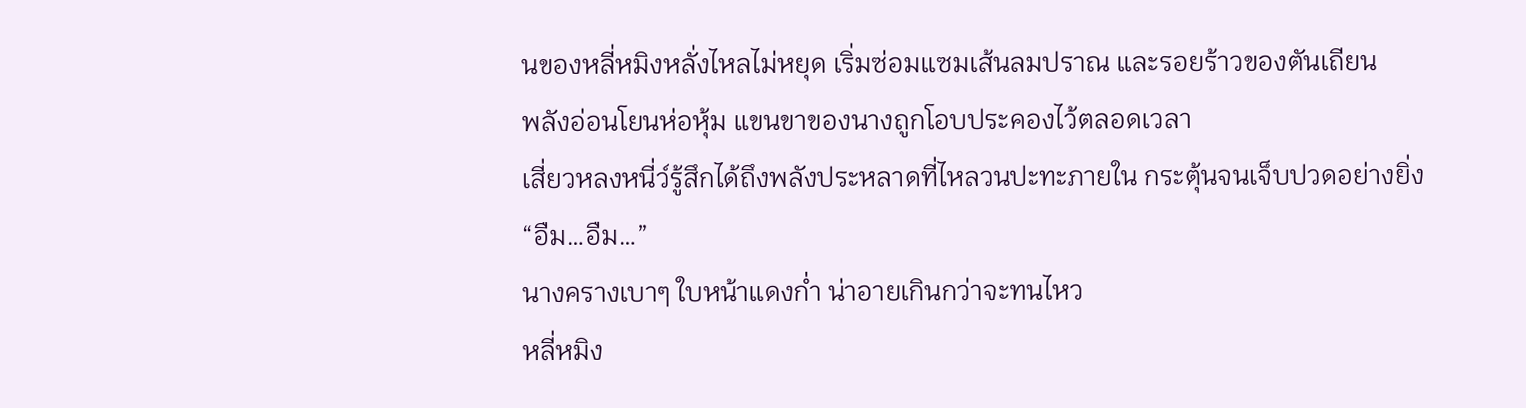นของหลี่หมิงหลั่งไหลไม่หยุด เริ่มซ่อมแซมเส้นลมปราณ และรอยร้าวของตันเถียน
พลังอ่อนโยนห่อหุ้ม แขนขาของนางถูกโอบประคองไว้ตลอดเวลา
เสี่ยวหลงหนี่ว์รู้สึกได้ถึงพลังประหลาดที่ไหลวนปะทะภายใน กระตุ้นจนเจ็บปวดอย่างยิ่ง
“อืม…อืม…”
นางครางเบาๆ ใบหน้าแดงก่ำ น่าอายเกินกว่าจะทนไหว
หลี่หมิง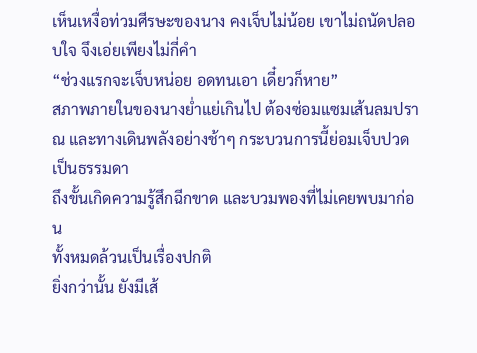เห็นเหงื่อท่วมศีรษะของนาง คงเจ็บไม่น้อย เขาไม่ถนัดปลอบใจ จึงเอ่ยเพียงไม่กี่คำ
“ช่วงแรกจะเจ็บหน่อย อดทนเอา เดี๋ยวก็หาย”
สภาพภายในของนางย่ำแย่เกินไป ต้องซ่อมแซมเส้นลมปราณ และทางเดินพลังอย่างช้าๆ กระบวนการนี้ย่อมเจ็บปวดเป็นธรรมดา
ถึงขั้นเกิดความรู้สึกฉีกขาด และบวมพองที่ไม่เคยพบมาก่อน
ทั้งหมดล้วนเป็นเรื่องปกติ
ยิ่งกว่านั้น ยังมีเส้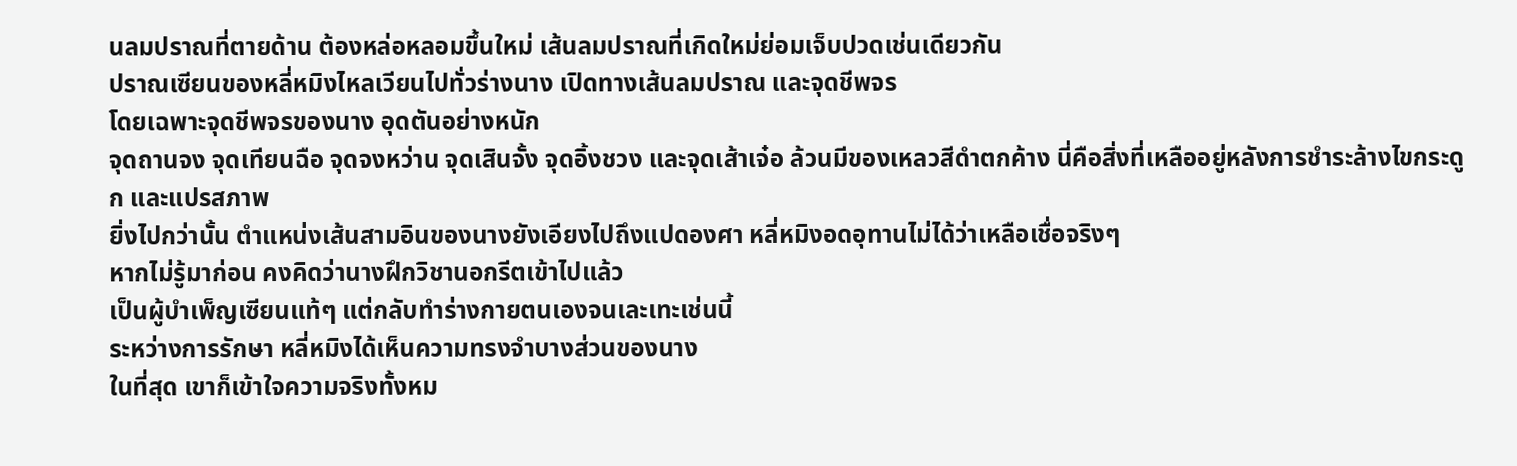นลมปราณที่ตายด้าน ต้องหล่อหลอมขึ้นใหม่ เส้นลมปราณที่เกิดใหม่ย่อมเจ็บปวดเช่นเดียวกัน
ปราณเซียนของหลี่หมิงไหลเวียนไปทั่วร่างนาง เปิดทางเส้นลมปราณ และจุดชีพจร
โดยเฉพาะจุดชีพจรของนาง อุดตันอย่างหนัก
จุดถานจง จุดเทียนฉือ จุดจงหว่าน จุดเสินจั้ง จุดอิ้งชวง และจุดเส้าเจ๋อ ล้วนมีของเหลวสีดำตกค้าง นี่คือสิ่งที่เหลืออยู่หลังการชำระล้างไขกระดูก และแปรสภาพ
ยิ่งไปกว่านั้น ตำแหน่งเส้นสามอินของนางยังเอียงไปถึงแปดองศา หลี่หมิงอดอุทานไม่ได้ว่าเหลือเชื่อจริงๆ
หากไม่รู้มาก่อน คงคิดว่านางฝึกวิชานอกรีตเข้าไปแล้ว
เป็นผู้บำเพ็ญเซียนแท้ๆ แต่กลับทำร่างกายตนเองจนเละเทะเช่นนี้
ระหว่างการรักษา หลี่หมิงได้เห็นความทรงจำบางส่วนของนาง
ในที่สุด เขาก็เข้าใจความจริงทั้งหม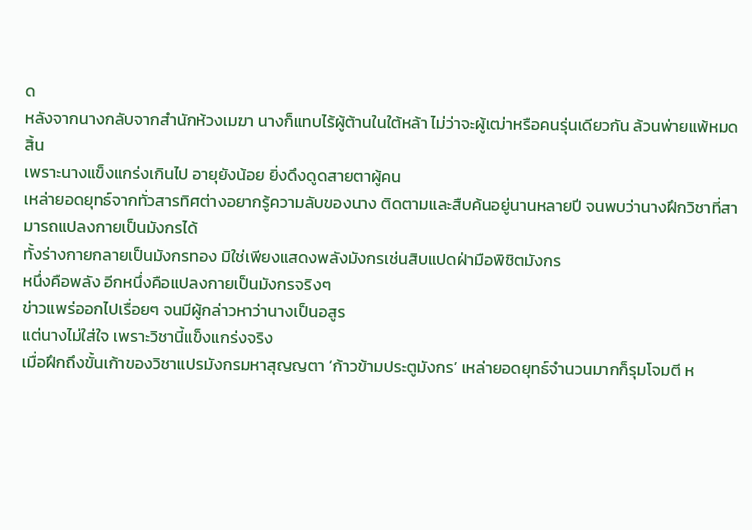ด
หลังจากนางกลับจากสำนักห้วงเมฆา นางก็แทบไร้ผู้ต้านในใต้หล้า ไม่ว่าจะผู้เฒ่าหรือคนรุ่นเดียวกัน ล้วนพ่ายแพ้หมดสิ้น
เพราะนางแข็งแกร่งเกินไป อายุยังน้อย ยิ่งดึงดูดสายตาผู้คน
เหล่ายอดยุทธ์จากทั่วสารทิศต่างอยากรู้ความลับของนาง ติดตามและสืบค้นอยู่นานหลายปี จนพบว่านางฝึกวิชาที่สามารถแปลงกายเป็นมังกรได้
ทั้งร่างกายกลายเป็นมังกรทอง มิใช่เพียงแสดงพลังมังกรเช่นสิบแปดฝ่ามือพิชิตมังกร
หนึ่งคือพลัง อีกหนึ่งคือแปลงกายเป็นมังกรจริงๆ
ข่าวแพร่ออกไปเรื่อยๆ จนมีผู้กล่าวหาว่านางเป็นอสูร
แต่นางไม่ใส่ใจ เพราะวิชานี้แข็งแกร่งจริง
เมื่อฝึกถึงขั้นเก้าของวิชาแปรมังกรมหาสุญญตา ‘ก้าวข้ามประตูมังกร’ เหล่ายอดยุทธ์จำนวนมากก็รุมโจมตี ห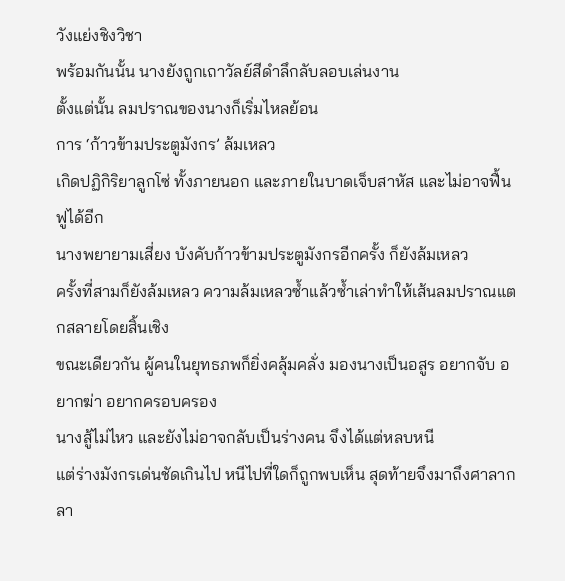วังแย่งชิงวิชา
พร้อมกันนั้น นางยังถูกเถาวัลย์สีดำลึกลับลอบเล่นงาน
ตั้งแต่นั้น ลมปราณของนางก็เริ่มไหลย้อน
การ ‘ก้าวข้ามประตูมังกร’ ล้มเหลว
เกิดปฏิกิริยาลูกโซ่ ทั้งภายนอก และภายในบาดเจ็บสาหัส และไม่อาจฟื้นฟูได้อีก
นางพยายามเสี่ยง บังคับก้าวข้ามประตูมังกรอีกครั้ง ก็ยังล้มเหลว
ครั้งที่สามก็ยังล้มเหลว ความล้มเหลวซ้ำแล้วซ้ำเล่าทำให้เส้นลมปราณแตกสลายโดยสิ้นเชิง
ขณะเดียวกัน ผู้คนในยุทธภพก็ยิ่งคลุ้มคลั่ง มองนางเป็นอสูร อยากจับ อยากฆ่า อยากครอบครอง
นางสู้ไม่ไหว และยังไม่อาจกลับเป็นร่างคน จึงได้แต่หลบหนี
แต่ร่างมังกรเด่นชัดเกินไป หนีไปที่ใดก็ถูกพบเห็น สุดท้ายจึงมาถึงศาลากลา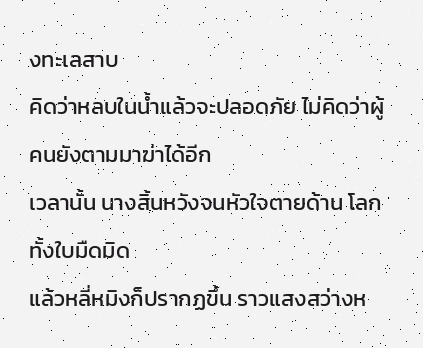งทะเลสาบ
คิดว่าหลบในน้ำแล้วจะปลอดภัย ไม่คิดว่าผู้คนยังตามมาฆ่าได้อีก
เวลานั้น นางสิ้นหวังจนหัวใจตายด้าน โลกทั้งใบมืดมิด
แล้วหลี่หมิงก็ปรากฏขึ้น ราวแสงสว่างห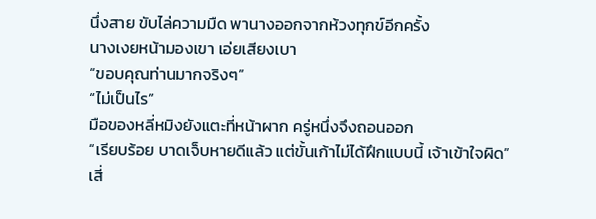นึ่งสาย ขับไล่ความมืด พานางออกจากห้วงทุกข์อีกครั้ง
นางเงยหน้ามองเขา เอ่ยเสียงเบา
“ขอบคุณท่านมากจริงๆ”
“ไม่เป็นไร”
มือของหลี่หมิงยังแตะที่หน้าผาก ครู่หนึ่งจึงถอนออก
“เรียบร้อย บาดเจ็บหายดีแล้ว แต่ขั้นเก้าไม่ได้ฝึกแบบนี้ เจ้าเข้าใจผิด”
เสี่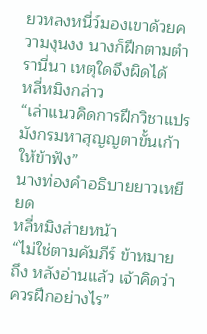ยวหลงหนี่ว์มองเขาด้วยความงุนงง นางก็ฝึกตามตำรานี่นา เหตุใดจึงผิดได้
หลี่หมิงกล่าว
“เล่าแนวคิดการฝึกวิชาแปรมังกรมหาสุญญตาขั้นเก้าให้ข้าฟัง”
นางท่องคำอธิบายยาวเหยียด
หลี่หมิงส่ายหน้า
“ไม่ใช่ตามคัมภีร์ ข้าหมายถึง หลังอ่านแล้ว เจ้าคิดว่าควรฝึกอย่างไร”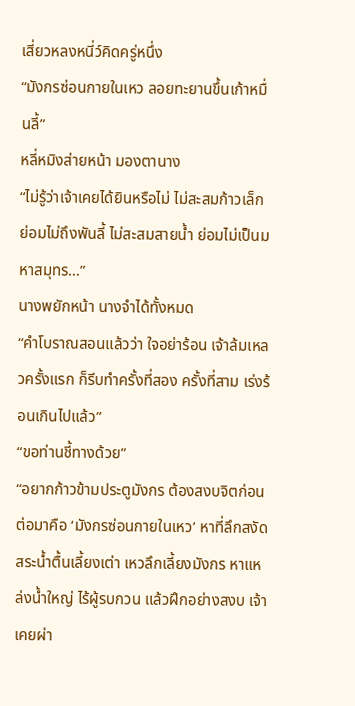เสี่ยวหลงหนี่ว์คิดครู่หนึ่ง
“มังกรซ่อนกายในเหว ลอยทะยานขึ้นเก้าหมื่นลี้”
หลี่หมิงส่ายหน้า มองตานาง
“ไม่รู้ว่าเจ้าเคยได้ยินหรือไม่ ไม่สะสมก้าวเล็ก ย่อมไม่ถึงพันลี้ ไม่สะสมสายน้ำ ย่อมไม่เป็นมหาสมุทร…”
นางพยักหน้า นางจำได้ทั้งหมด
“คำโบราณสอนแล้วว่า ใจอย่าร้อน เจ้าล้มเหลวครั้งแรก ก็รีบทำครั้งที่สอง ครั้งที่สาม เร่งร้อนเกินไปแล้ว”
“ขอท่านชี้ทางด้วย”
“อยากก้าวข้ามประตูมังกร ต้องสงบจิตก่อน ต่อมาคือ ‘มังกรซ่อนกายในเหว’ หาที่ลึกสงัด สระน้ำตื้นเลี้ยงเต่า เหวลึกเลี้ยงมังกร หาแหล่งน้ำใหญ่ ไร้ผู้รบกวน แล้วฝึกอย่างสงบ เจ้าเคยผ่า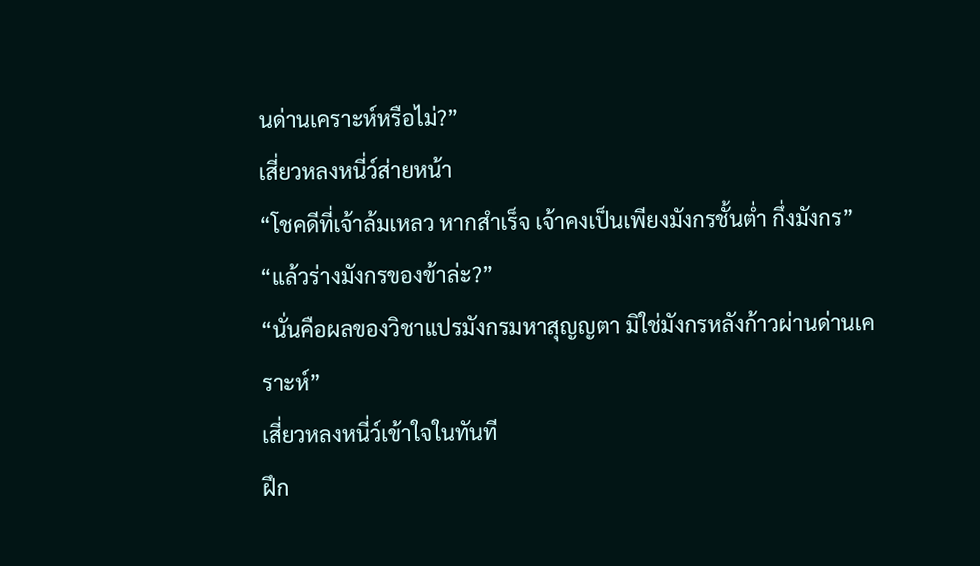นด่านเคราะห์หรือไม่?”
เสี่ยวหลงหนี่ว์ส่ายหน้า
“โชคดีที่เจ้าล้มเหลว หากสำเร็จ เจ้าคงเป็นเพียงมังกรชั้นต่ำ กึ่งมังกร”
“แล้วร่างมังกรของข้าล่ะ?”
“นั่นคือผลของวิชาแปรมังกรมหาสุญญตา มิใช่มังกรหลังก้าวผ่านด่านเคราะห์”
เสี่ยวหลงหนี่ว์เข้าใจในทันที
ฝึก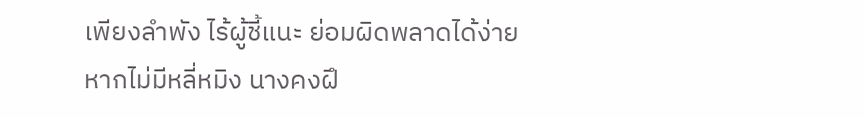เพียงลำพัง ไร้ผู้ชี้แนะ ย่อมผิดพลาดได้ง่าย
หากไม่มีหลี่หมิง นางคงฝึ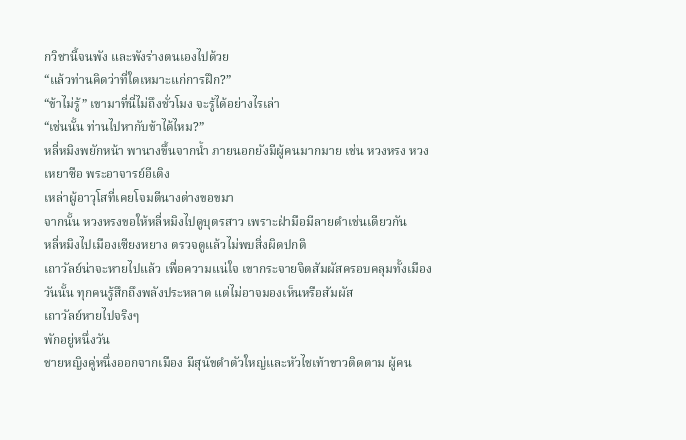กวิชานี้จนพัง และพังร่างตนเองไปด้วย
“แล้วท่านคิดว่าที่ใดเหมาะแก่การฝึก?”
“ข้าไม่รู้” เขามาที่นี่ไม่ถึงชั่วโมง จะรู้ได้อย่างไรเล่า
“เช่นนั้น ท่านไปหากับข้าได้ไหม?”
หลี่หมิงพยักหน้า พานางขึ้นจากน้ำ ภายนอกยังมีผู้คนมากมาย เช่น หวงหรง หวงเหยาซือ พระอาจารย์อีเติง
เหล่าผู้อาวุโสที่เคยโจมตีนางต่างขอขมา
จากนั้น หวงหรงขอให้หลี่หมิงไปดูบุตรสาว เพราะฝ่ามือมีลายดำเช่นเดียวกัน
หลี่หมิงไปเมืองเซียงหยาง ตรวจดูแล้วไม่พบสิ่งผิดปกติ
เถาวัลย์น่าจะหายไปแล้ว เพื่อความแน่ใจ เขากระจายจิตสัมผัสครอบคลุมทั้งเมือง
วันนั้น ทุกคนรู้สึกถึงพลังประหลาด แต่ไม่อาจมองเห็นหรือสัมผัส
เถาวัลย์หายไปจริงๆ
พักอยู่หนึ่งวัน
ชายหญิงคู่หนึ่งออกจากเมือง มีสุนัขดำตัวใหญ่และหัวไชเท้าขาวติดตาม ผู้คน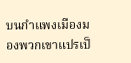บนกำแพงเมืองมองพวกเขาแปรเป็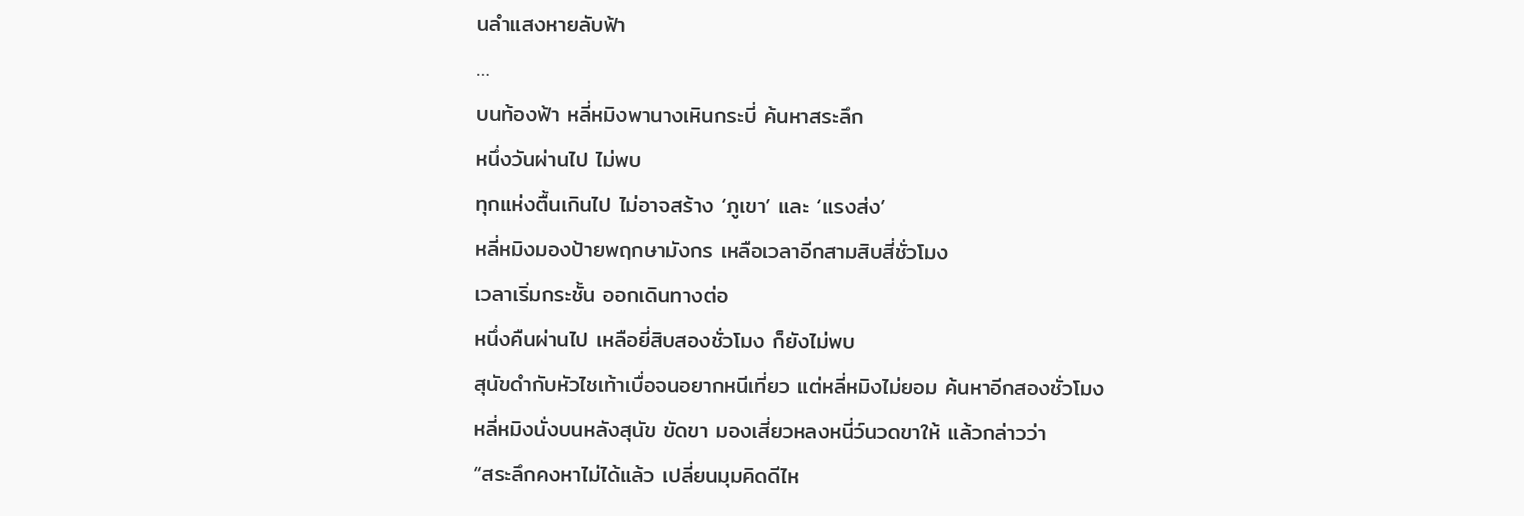นลำแสงหายลับฟ้า
…
บนท้องฟ้า หลี่หมิงพานางเหินกระบี่ ค้นหาสระลึก
หนึ่งวันผ่านไป ไม่พบ
ทุกแห่งตื้นเกินไป ไม่อาจสร้าง ‘ภูเขา’ และ ‘แรงส่ง’
หลี่หมิงมองป้ายพฤกษามังกร เหลือเวลาอีกสามสิบสี่ชั่วโมง
เวลาเริ่มกระชั้น ออกเดินทางต่อ
หนึ่งคืนผ่านไป เหลือยี่สิบสองชั่วโมง ก็ยังไม่พบ
สุนัขดำกับหัวไชเท้าเบื่อจนอยากหนีเที่ยว แต่หลี่หมิงไม่ยอม ค้นหาอีกสองชั่วโมง
หลี่หมิงนั่งบนหลังสุนัข ขัดขา มองเสี่ยวหลงหนี่ว์นวดขาให้ แล้วกล่าวว่า
“สระลึกคงหาไม่ได้แล้ว เปลี่ยนมุมคิดดีไห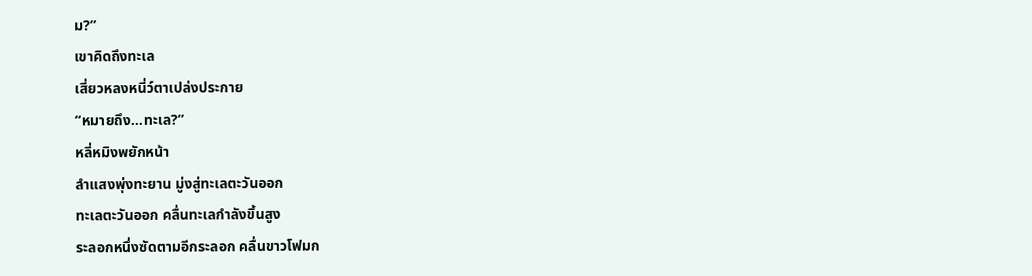ม?”
เขาคิดถึงทะเล
เสี่ยวหลงหนี่ว์ตาเปล่งประกาย
“หมายถึง…ทะเล?”
หลี่หมิงพยักหน้า
ลำแสงพุ่งทะยาน มู่งสู่ทะเลตะวันออก
ทะเลตะวันออก คลื่นทะเลกำลังขึ้นสูง
ระลอกหนึ่งซัดตามอีกระลอก คลื่นขาวโฟมก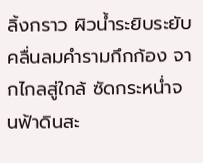ลิ้งกราว ผิวน้ำระยิบระยับ
คลื่นลมคำรามกึกก้อง จากไกลสู่ใกล้ ซัดกระหน่ำจนฟ้าดินสะ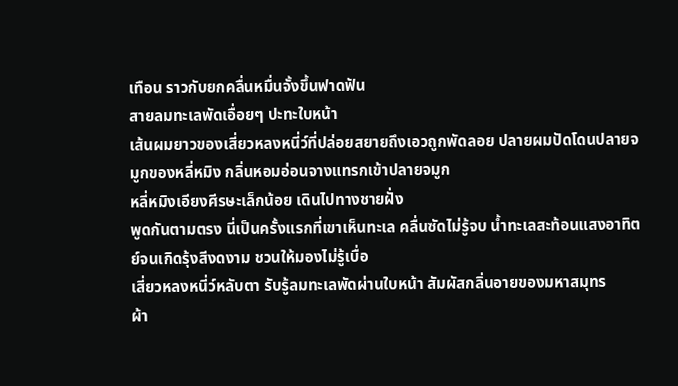เทือน ราวกับยกคลื่นหมื่นจั้งขึ้นฟาดฟัน
สายลมทะเลพัดเอื่อยๆ ปะทะใบหน้า
เส้นผมยาวของเสี่ยวหลงหนี่ว์ที่ปล่อยสยายถึงเอวถูกพัดลอย ปลายผมปัดโดนปลายจมูกของหลี่หมิง กลิ่นหอมอ่อนจางแทรกเข้าปลายจมูก
หลี่หมิงเอียงศีรษะเล็กน้อย เดินไปทางชายฝั่ง
พูดกันตามตรง นี่เป็นครั้งแรกที่เขาเห็นทะเล คลื่นซัดไม่รู้จบ น้ำทะเลสะท้อนแสงอาทิตย์จนเกิดรุ้งสีงดงาม ชวนให้มองไม่รู้เบื่อ
เสี่ยวหลงหนี่ว์หลับตา รับรู้ลมทะเลพัดผ่านใบหน้า สัมผัสกลิ่นอายของมหาสมุทร
ผ้า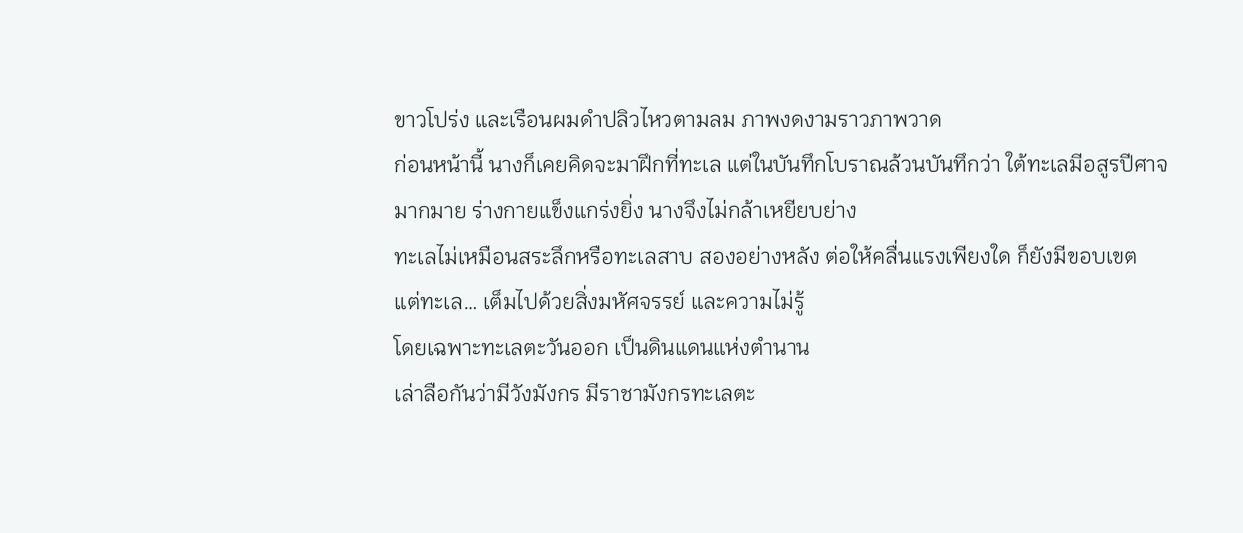ขาวโปร่ง และเรือนผมดำปลิวไหวตามลม ภาพงดงามราวภาพวาด
ก่อนหน้านี้ นางก็เคยคิดจะมาฝึกที่ทะเล แต่ในบันทึกโบราณล้วนบันทึกว่า ใต้ทะเลมีอสูรปีศาจมากมาย ร่างกายแข็งแกร่งยิ่ง นางจึงไม่กล้าเหยียบย่าง
ทะเลไม่เหมือนสระลึกหรือทะเลสาบ สองอย่างหลัง ต่อให้คลื่นแรงเพียงใด ก็ยังมีขอบเขต
แต่ทะเล… เต็มไปด้วยสิ่งมหัศจรรย์ และความไม่รู้
โดยเฉพาะทะเลตะวันออก เป็นดินแดนแห่งตำนาน
เล่าลือกันว่ามีวังมังกร มีราชามังกรทะเลตะ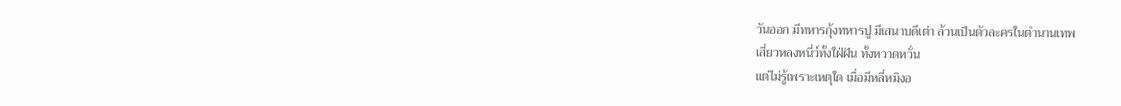วันออก มีทหารกุ้งทหารปู มีเสนาบดีเต่า ล้วนเป็นตัวละครในตำนานเทพ
เสี่ยวหลงหนี่ว์ทั้งใฝ่ฝัน ทั้งหวาดหวั่น
แต่ไม่รู้เพราะเหตุใด เมื่อมีหลี่หมิงอ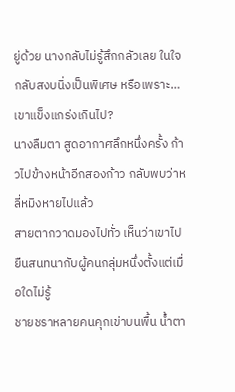ยู่ด้วย นางกลับไม่รู้สึกกลัวเลย ในใจกลับสงบนิ่งเป็นพิเศษ หรือเพราะ… เขาแข็งแกร่งเกินไป?
นางลืมตา สูดอากาศลึกหนึ่งครั้ง ก้าวไปข้างหน้าอีกสองก้าว กลับพบว่าหลี่หมิงหายไปแล้ว
สายตากวาดมองไปทั่ว เห็นว่าเขาไปยืนสนทนากับผู้คนกลุ่มหนึ่งตั้งแต่เมื่อใดไม่รู้
ชายชราหลายคนคุกเข่าบนพื้น น้ำตา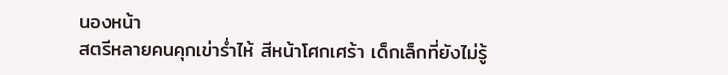นองหน้า
สตรีหลายคนคุกเข่าร่ำไห้ สีหน้าโศกเศร้า เด็กเล็กที่ยังไม่รู้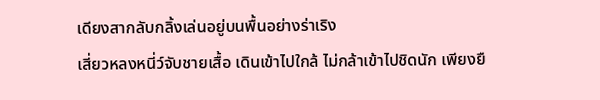เดียงสากลับกลิ้งเล่นอยู่บนพื้นอย่างร่าเริง
เสี่ยวหลงหนี่ว์จับชายเสื้อ เดินเข้าไปใกล้ ไม่กล้าเข้าไปชิดนัก เพียงยื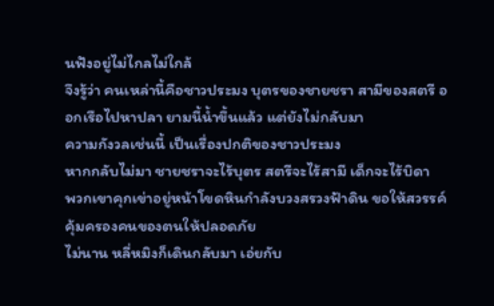นฟังอยู่ไม่ไกลไม่ใกล้
จึงรู้ว่า คนเหล่านี้คือชาวประมง บุตรของชายชรา สามีของสตรี ออกเรือไปหาปลา ยามนี้น้ำขึ้นแล้ว แต่ยังไม่กลับมา
ความกังวลเช่นนี้ เป็นเรื่องปกติของชาวประมง
หากกลับไม่มา ชายชราจะไร้บุตร สตรีจะไร้สามี เด็กจะไร้บิดา
พวกเขาคุกเข่าอยู่หน้าโขดหินกำลังบวงสรวงฟ้าดิน ขอให้สวรรค์คุ้มครองคนของตนให้ปลอดภัย
ไม่นาน หลี่หมิงก็เดินกลับมา เอ่ยกับ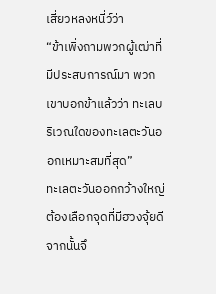เสี่ยวหลงหนี่ว์ว่า
“ข้าเพิ่งถามพวกผู้เฒ่าที่มีประสบการณ์มา พวกเขาบอกข้าแล้วว่า ทะเลบริเวณใดของทะเลตะวันออกเหมาะสมที่สุด”
ทะเลตะวันออกกว้างใหญ่ ต้องเลือกจุดที่มีฮวงจุ้ยดี จากนั้นจึ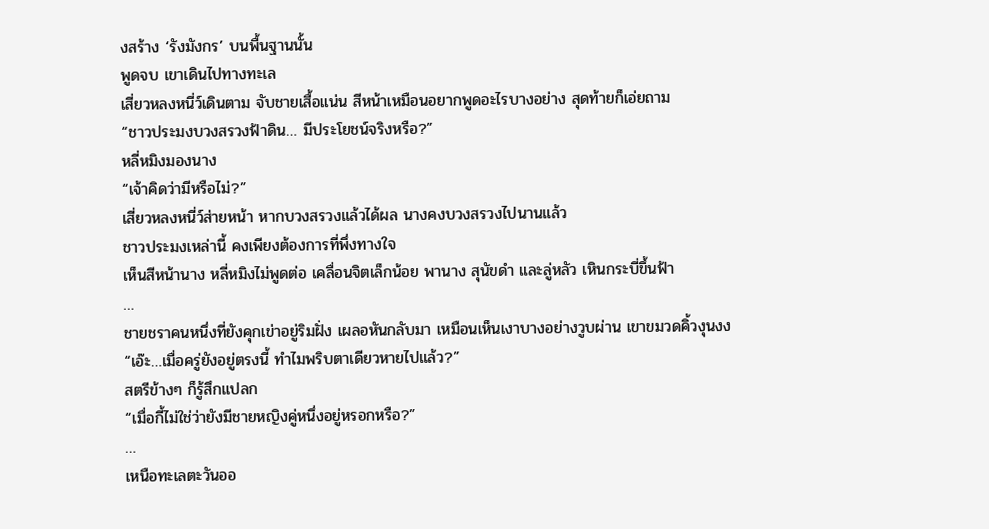งสร้าง ‘รังมังกร’ บนพื้นฐานนั้น
พูดจบ เขาเดินไปทางทะเล
เสี่ยวหลงหนี่ว์เดินตาม จับชายเสื้อแน่น สีหน้าเหมือนอยากพูดอะไรบางอย่าง สุดท้ายก็เอ่ยถาม
“ชาวประมงบวงสรวงฟ้าดิน… มีประโยชน์จริงหรือ?”
หลี่หมิงมองนาง
“เจ้าคิดว่ามีหรือไม่?”
เสี่ยวหลงหนี่ว์ส่ายหน้า หากบวงสรวงแล้วได้ผล นางคงบวงสรวงไปนานแล้ว
ชาวประมงเหล่านี้ คงเพียงต้องการที่พึ่งทางใจ
เห็นสีหน้านาง หลี่หมิงไม่พูดต่อ เคลื่อนจิตเล็กน้อย พานาง สุนัขดำ และลู่หลัว เหินกระบี่ขึ้นฟ้า
…
ชายชราคนหนึ่งที่ยังคุกเข่าอยู่ริมฝั่ง เผลอหันกลับมา เหมือนเห็นเงาบางอย่างวูบผ่าน เขาขมวดคิ้วงุนงง
“เอ๊ะ…เมื่อครู่ยังอยู่ตรงนี้ ทำไมพริบตาเดียวหายไปแล้ว?”
สตรีข้างๆ ก็รู้สึกแปลก
“เมื่อกี้ไม่ใช่ว่ายังมีชายหญิงคู่หนึ่งอยู่หรอกหรือ?”
…
เหนือทะเลตะวันออ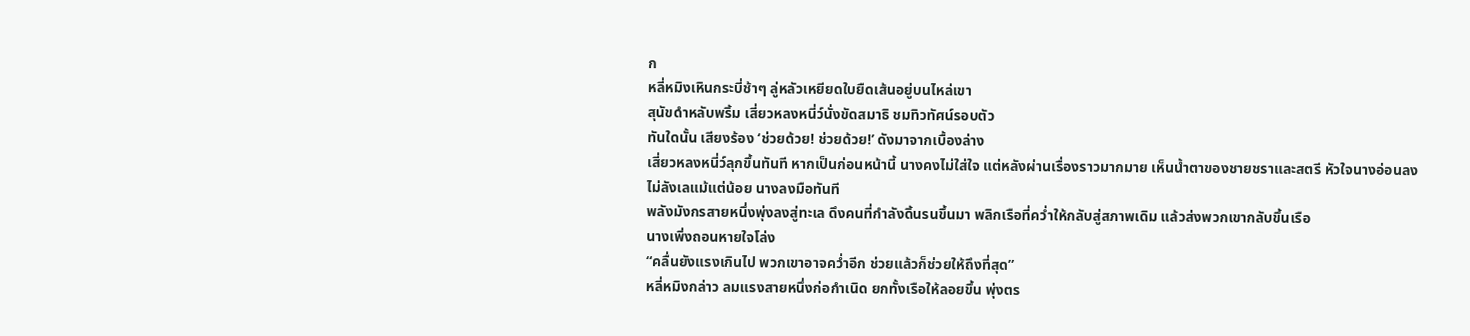ก
หลี่หมิงเหินกระบี่ช้าๆ ลู่หลัวเหยียดใบยืดเส้นอยู่บนไหล่เขา
สุนัขดำหลับพริ้ม เสี่ยวหลงหนี่ว์นั่งขัดสมาธิ ชมทิวทัศน์รอบตัว
ทันใดนั้น เสียงร้อง ‘ช่วยด้วย! ช่วยด้วย!’ ดังมาจากเบื้องล่าง
เสี่ยวหลงหนี่ว์ลุกขึ้นทันที หากเป็นก่อนหน้านี้ นางคงไม่ใส่ใจ แต่หลังผ่านเรื่องราวมากมาย เห็นน้ำตาของชายชราและสตรี หัวใจนางอ่อนลง
ไม่ลังเลแม้แต่น้อย นางลงมือทันที
พลังมังกรสายหนึ่งพุ่งลงสู่ทะเล ดึงคนที่กำลังดิ้นรนขึ้นมา พลิกเรือที่คว่ำให้กลับสู่สภาพเดิม แล้วส่งพวกเขากลับขึ้นเรือ
นางเพิ่งถอนหายใจโล่ง
“คลื่นยังแรงเกินไป พวกเขาอาจคว่ำอีก ช่วยแล้วก็ช่วยให้ถึงที่สุด”
หลี่หมิงกล่าว ลมแรงสายหนึ่งก่อกำเนิด ยกทั้งเรือให้ลอยขึ้น พุ่งตร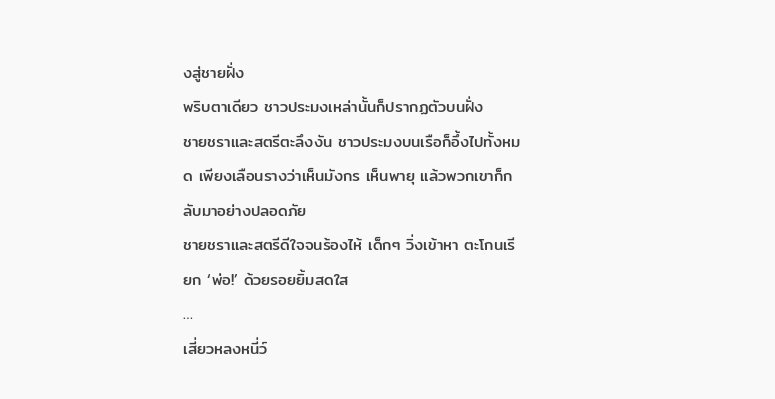งสู่ชายฝั่ง
พริบตาเดียว ชาวประมงเหล่านั้นก็ปรากฏตัวบนฝั่ง
ชายชราและสตรีตะลึงงัน ชาวประมงบนเรือก็อึ้งไปทั้งหมด เพียงเลือนรางว่าเห็นมังกร เห็นพายุ แล้วพวกเขาก็กลับมาอย่างปลอดภัย
ชายชราและสตรีดีใจจนร้องไห้ เด็กๆ วิ่งเข้าหา ตะโกนเรียก ‘พ่อ!’ ด้วยรอยยิ้มสดใส
…
เสี่ยวหลงหนี่ว์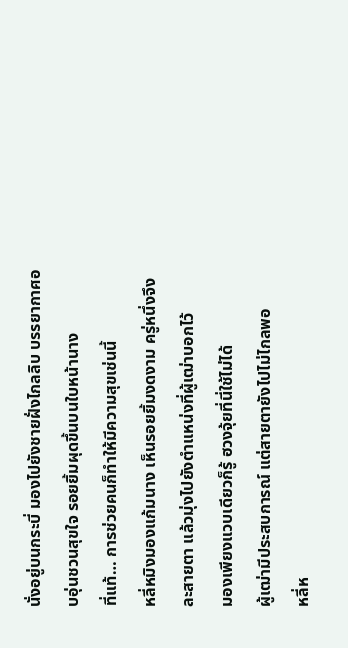นั่งอยู่บนกระบี่ มองไปยังชายฝั่งไกลลิบ บรรยากาศอบอุ่นชวนสุขใจ รอยยิ้มผุดขึ้นบนใบหน้านาง
ที่แท้… การช่วยคนก็ทำให้มีความสุขเช่นนี้
หลี่หมิงมองแก้มนาง เห็นรอยยิ้มงดงาม ครู่หนึ่งจึงละสายตา แล้วมุ่งไปยังตำแหน่งที่ผู้เฒ่าบอกไว้
มองเพียงแวบเดียวก็รู้ ฮวงจุ้ยที่นี่ใช้ไม่ได้
ผู้เฒ่ามีประสบการณ์ แต่สายตายังไปไม่ไกลพอ
หลี่ห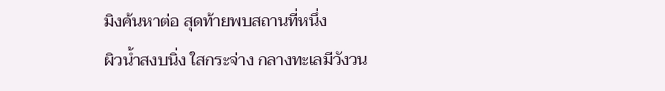มิงค้นหาต่อ สุดท้ายพบสถานที่หนึ่ง
ผิวน้ำสงบนิ่ง ใสกระจ่าง กลางทะเลมีวังวน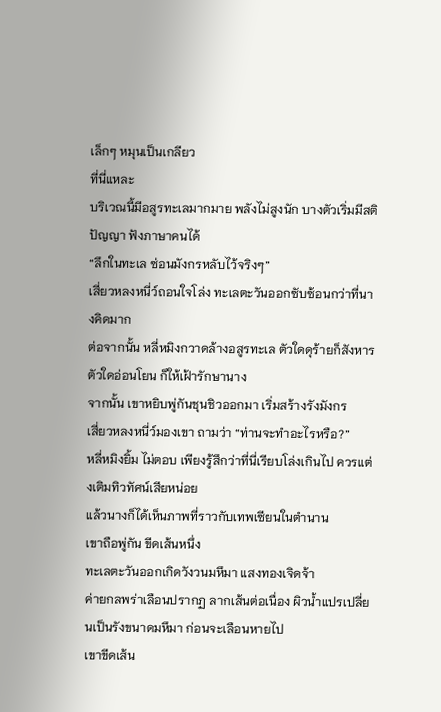เล็กๆ หมุนเป็นเกลียว
ที่นี่แหละ
บริเวณนี้มีอสูรทะเลมากมาย พลังไม่สูงนัก บางตัวเริ่มมีสติปัญญา ฟังภาษาคนได้
“ลึกในทะเล ซ่อนมังกรหลับไว้จริงๆ”
เสี่ยวหลงหนี่ว์ถอนใจโล่ง ทะเลตะวันออกซับซ้อนกว่าที่นางคิดมาก
ต่อจากนั้น หลี่หมิงกวาดล้างอสูรทะเล ตัวใดดุร้ายก็สังหาร ตัวใดอ่อนโยน ก็ให้เฝ้ารักษานาง
จากนั้น เขาหยิบพู่กันชุนชิวออกมา เริ่มสร้างรังมังกร
เสี่ยวหลงหนี่ว์มองเขา ถามว่า “ท่านจะทำอะไรหรือ?”
หลี่หมิงยิ้ม ไม่ตอบ เพียงรู้สึกว่าที่นี่เรียบโล่งเกินไป ควรแต่งเติมทิวทัศน์เสียหน่อย
แล้วนางก็ได้เห็นภาพที่ราวกับเทพเซียนในตำนาน
เขาถือพู่กัน ขีดเส้นหนึ่ง
ทะเลตะวันออกเกิดวังวนมหึมา แสงทองเจิดจ้า
ค่ายกลพร่าเลือนปรากฏ ลากเส้นต่อเนื่อง ผิวน้ำแปรเปลี่ยนเป็นรังขนาดมหึมา ก่อนจะเลือนหายไป
เขาขีดเส้น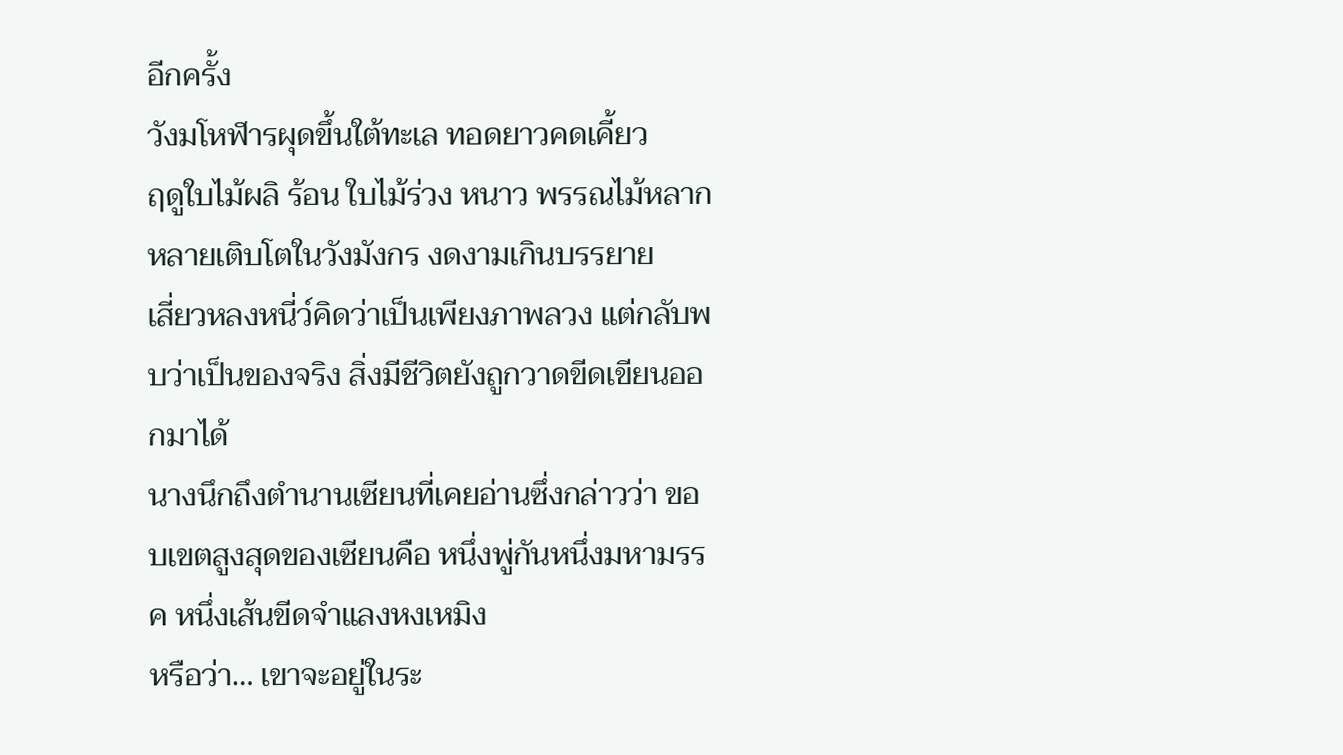อีกครั้ง
วังมโหฬารผุดขึ้นใต้ทะเล ทอดยาวคดเคี้ยว
ฤดูใบไม้ผลิ ร้อน ใบไม้ร่วง หนาว พรรณไม้หลากหลายเติบโตในวังมังกร งดงามเกินบรรยาย
เสี่ยวหลงหนี่ว์คิดว่าเป็นเพียงภาพลวง แต่กลับพบว่าเป็นของจริง สิ่งมีชีวิตยังถูกวาดขีดเขียนออกมาได้
นางนึกถึงตำนานเซียนที่เคยอ่านซึ่งกล่าวว่า ขอบเขตสูงสุดของเซียนคือ หนึ่งพู่กันหนึ่งมหามรรค หนึ่งเส้นขีดจำแลงหงเหมิง
หรือว่า… เขาจะอยู่ในระ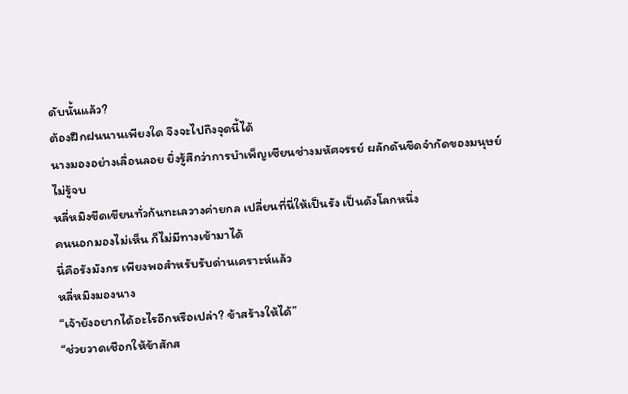ดับนั้นแล้ว?
ต้องฝึกฝนนานเพียงใด จึงจะไปถึงจุดนี้ได้
นางมองอย่างเลื่อนลอย ยิ่งรู้สึกว่าการบำเพ็ญเซียนช่างมหัศจรรย์ ผลักดันขีดจำกัดของมนุษย์ไม่รู้จบ
หลี่หมิงขีดเขียนทั่วก้นทะเลวางค่ายกล เปลี่ยนที่นี่ให้เป็นรัง เป็นดังโลกหนึ่ง
คนนอกมองไม่เห็น ก็ไม่มีทางเข้ามาได้
นี่คือรังมังกร เพียงพอสำหรับรับด่านเคราะห์แล้ว
หลี่หมิงมองนาง
“เจ้ายังอยากได้อะไรอีกหรือเปล่า? ข้าสร้างให้ได้”
“ช่วยวาดเชือกให้ข้าสักส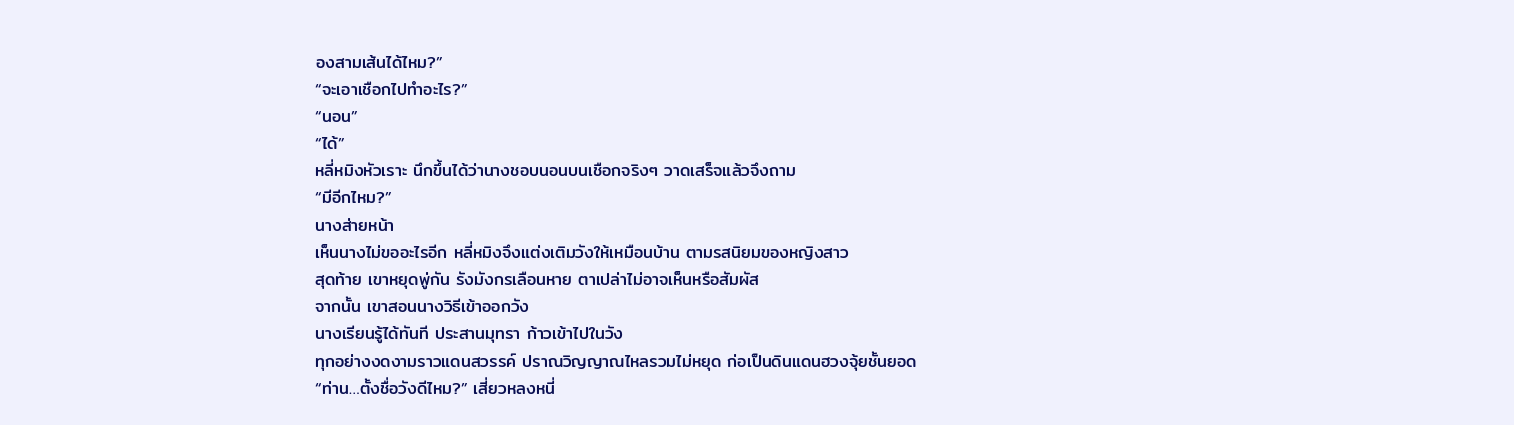องสามเส้นได้ไหม?”
“จะเอาเชือกไปทำอะไร?”
“นอน”
“ได้”
หลี่หมิงหัวเราะ นึกขึ้นได้ว่านางชอบนอนบนเชือกจริงๆ วาดเสร็จแล้วจึงถาม
“มีอีกไหม?”
นางส่ายหน้า
เห็นนางไม่ขออะไรอีก หลี่หมิงจึงแต่งเติมวังให้เหมือนบ้าน ตามรสนิยมของหญิงสาว
สุดท้าย เขาหยุดพู่กัน รังมังกรเลือนหาย ตาเปล่าไม่อาจเห็นหรือสัมผัส
จากนั้น เขาสอนนางวิธีเข้าออกวัง
นางเรียนรู้ได้ทันที ประสานมุทรา ก้าวเข้าไปในวัง
ทุกอย่างงดงามราวแดนสวรรค์ ปราณวิญญาณไหลรวมไม่หยุด ก่อเป็นดินแดนฮวงจุ้ยชั้นยอด
“ท่าน…ตั้งชื่อวังดีไหม?” เสี่ยวหลงหนี่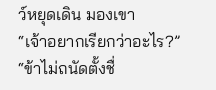ว์หยุดเดิน มองเขา
“เจ้าอยากเรียกว่าอะไร?”
“ข้าไม่ถนัดตั้งชื่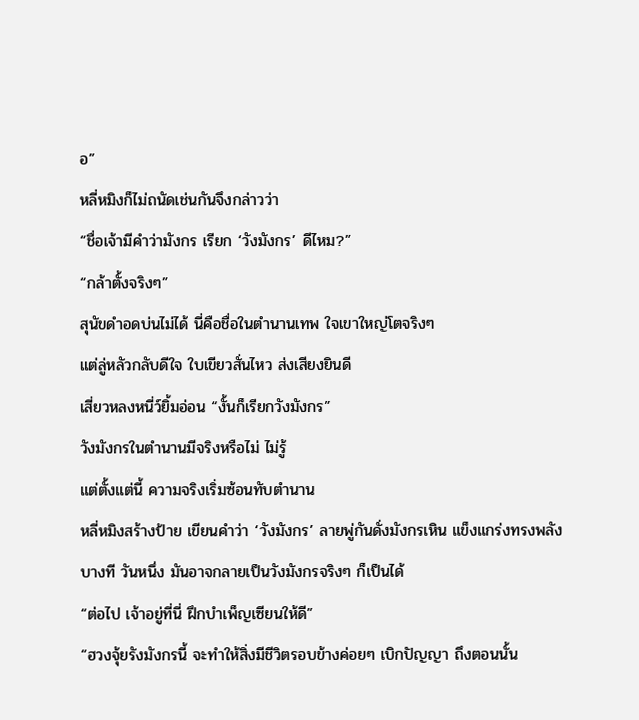อ”
หลี่หมิงก็ไม่ถนัดเช่นกันจึงกล่าวว่า
“ชื่อเจ้ามีคำว่ามังกร เรียก ‘วังมังกร’ ดีไหม?”
“กล้าตั้งจริงๆ”
สุนัขดำอดบ่นไม่ได้ นี่คือชื่อในตำนานเทพ ใจเขาใหญ่โตจริงๆ
แต่ลู่หลัวกลับดีใจ ใบเขียวสั่นไหว ส่งเสียงยินดี
เสี่ยวหลงหนี่ว์ยิ้มอ่อน “งั้นก็เรียกวังมังกร”
วังมังกรในตำนานมีจริงหรือไม่ ไม่รู้
แต่ตั้งแต่นี้ ความจริงเริ่มซ้อนทับตำนาน
หลี่หมิงสร้างป้าย เขียนคำว่า ‘วังมังกร’ ลายพู่กันดั่งมังกรเหิน แข็งแกร่งทรงพลัง
บางที วันหนึ่ง มันอาจกลายเป็นวังมังกรจริงๆ ก็เป็นได้
“ต่อไป เจ้าอยู่ที่นี่ ฝึกบำเพ็ญเซียนให้ดี”
“ฮวงจุ้ยรังมังกรนี้ จะทำให้สิ่งมีชีวิตรอบข้างค่อยๆ เบิกปัญญา ถึงตอนนั้น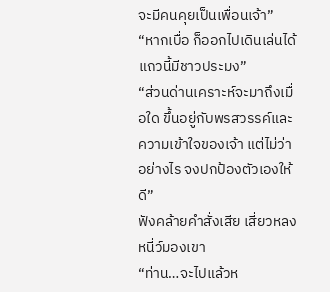จะมีคนคุยเป็นเพื่อนเจ้า”
“หากเบื่อ ก็ออกไปเดินเล่นได้ แถวนี้มีชาวประมง”
“ส่วนด่านเคราะห์จะมาถึงเมื่อใด ขึ้นอยู่กับพรสวรรค์และความเข้าใจของเจ้า แต่ไม่ว่าอย่างไร จงปกป้องตัวเองให้ดี”
ฟังคล้ายคำสั่งเสีย เสี่ยวหลงหนี่ว์มองเขา
“ท่าน…จะไปแล้วห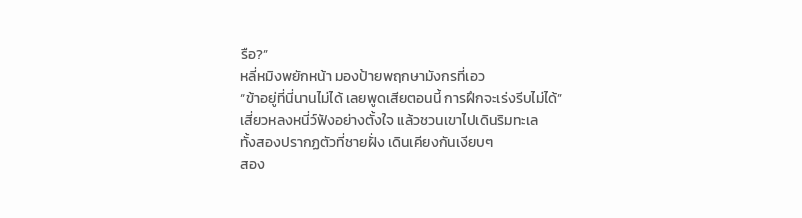รือ?”
หลี่หมิงพยักหน้า มองป้ายพฤกษามังกรที่เอว
“ข้าอยู่ที่นี่นานไม่ได้ เลยพูดเสียตอนนี้ การฝึกจะเร่งรีบไม่ได้”
เสี่ยวหลงหนี่ว์ฟังอย่างตั้งใจ แล้วชวนเขาไปเดินริมทะเล
ทั้งสองปรากฏตัวที่ชายฝั่ง เดินเคียงกันเงียบๆ
สอง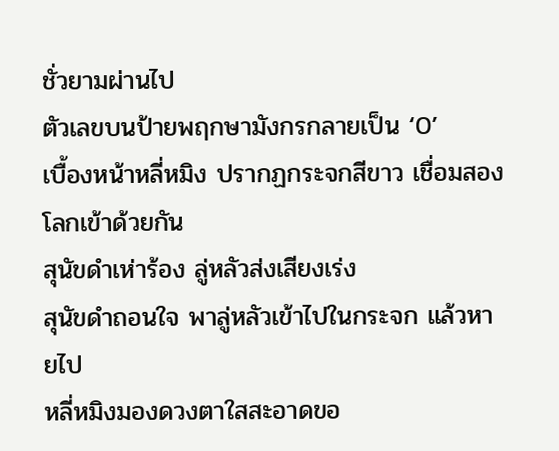ชั่วยามผ่านไป
ตัวเลขบนป้ายพฤกษามังกรกลายเป็น ‘0’
เบื้องหน้าหลี่หมิง ปรากฏกระจกสีขาว เชื่อมสองโลกเข้าด้วยกัน
สุนัขดำเห่าร้อง ลู่หลัวส่งเสียงเร่ง
สุนัขดำถอนใจ พาลู่หลัวเข้าไปในกระจก แล้วหายไป
หลี่หมิงมองดวงตาใสสะอาดขอ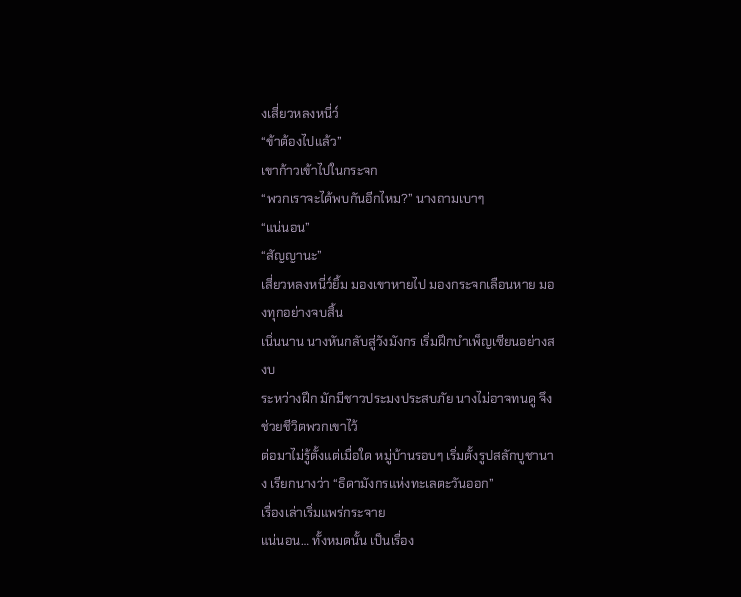งเสี่ยวหลงหนี่ว์
“ข้าต้องไปแล้ว”
เขาก้าวเข้าไปในกระจก
“พวกเราจะได้พบกันอีกไหม?” นางถามเบาๆ
“แน่นอน”
“สัญญานะ”
เสี่ยวหลงหนี่ว์ยิ้ม มองเขาหายไป มองกระจกเลือนหาย มองทุกอย่างจบสิ้น
เนิ่นนาน นางหันกลับสู่วังมังกร เริ่มฝึกบำเพ็ญเซียนอย่างสงบ
ระหว่างฝึก มักมีชาวประมงประสบภัย นางไม่อาจทนดู จึงช่วยชีวิตพวกเขาไว้
ต่อมาไม่รู้ตั้งแต่เมื่อใด หมู่บ้านรอบๆ เริ่มตั้งรูปสลักบูชานาง เรียกนางว่า “ธิดามังกรแห่งทะเลตะวันออก”
เรื่องเล่าเริ่มแพร่กระจาย
แน่นอน… ทั้งหมดนั้น เป็นเรื่อง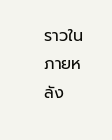ราวในภายหลัง